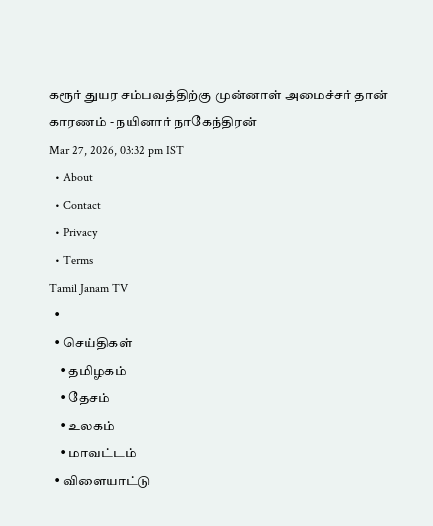கரூர் துயர சம்பவத்திற்கு முன்னாள் அமைச்சர் தான் காரணம் - நயினார் நாகேந்திரன்
Mar 27, 2026, 03:32 pm IST
  • About
  • Contact
  • Privacy
  • Terms
Tamil Janam TV
  •
  • செய்திகள்
    • தமிழகம்
    • தேசம்
    • உலகம்
    • மாவட்டம்
  • விளையாட்டு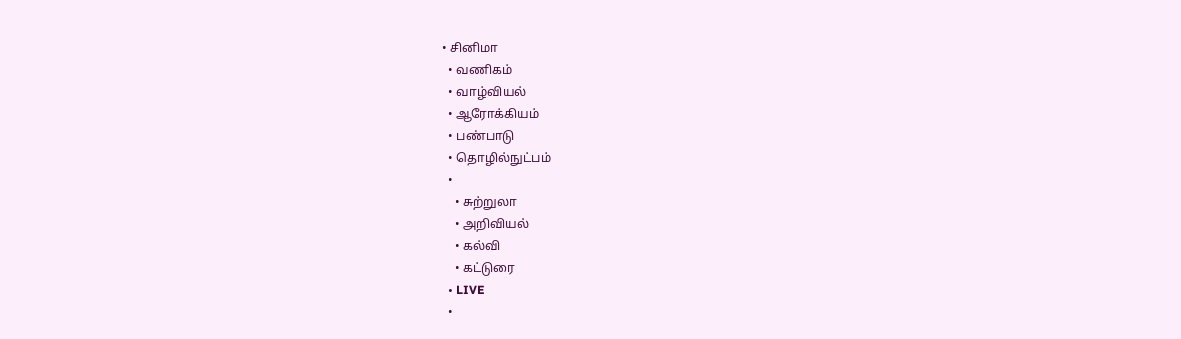• சினிமா
  • வணிகம்
  • வாழ்வியல்
  • ஆரோக்கியம்
  • பண்பாடு
  • தொழில்நுட்பம்
  •
    • சுற்றுலா
    • அறிவியல்
    • கல்வி
    • கட்டுரை
  • LIVE
  •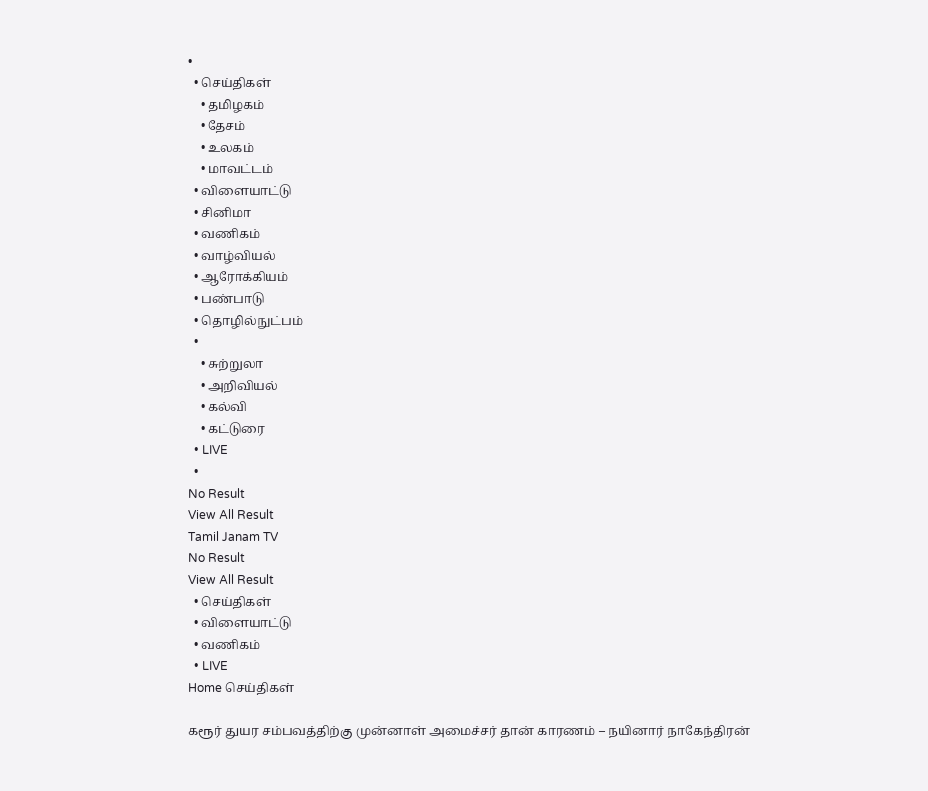•
  • செய்திகள்
    • தமிழகம்
    • தேசம்
    • உலகம்
    • மாவட்டம்
  • விளையாட்டு
  • சினிமா
  • வணிகம்
  • வாழ்வியல்
  • ஆரோக்கியம்
  • பண்பாடு
  • தொழில்நுட்பம்
  •
    • சுற்றுலா
    • அறிவியல்
    • கல்வி
    • கட்டுரை
  • LIVE
  •
No Result
View All Result
Tamil Janam TV
No Result
View All Result
  • செய்திகள்
  • விளையாட்டு
  • வணிகம்
  • LIVE
Home செய்திகள்

கரூர் துயர சம்பவத்திற்கு முன்னாள் அமைச்சர் தான் காரணம் – நயினார் நாகேந்திரன்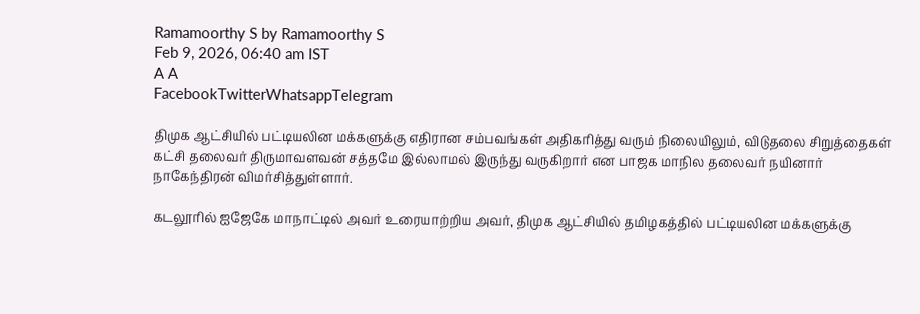Ramamoorthy S by Ramamoorthy S
Feb 9, 2026, 06:40 am IST
A A
FacebookTwitterWhatsappTelegram

திமுக ஆட்சியில் பட்டியலின மக்களுக்கு எதிரான சம்பவங்கள் அதிகரித்து வரும் நிலையிலும், விடுதலை சிறுத்தைகள் கட்சி தலைவர் திருமாவளவன் சத்தமே இல்லாமல் இருந்து வருகிறார் என பாஜக மாநில தலைவர் நயினார் நாகேந்திரன் விமர்சித்துள்ளார்.

கடலூரில் ஐஜேகே மாநாட்டில் அவர் உரையாற்றிய அவர், திமுக ஆட்சியில் தமிழகத்தில் பட்டியலின மக்களுக்கு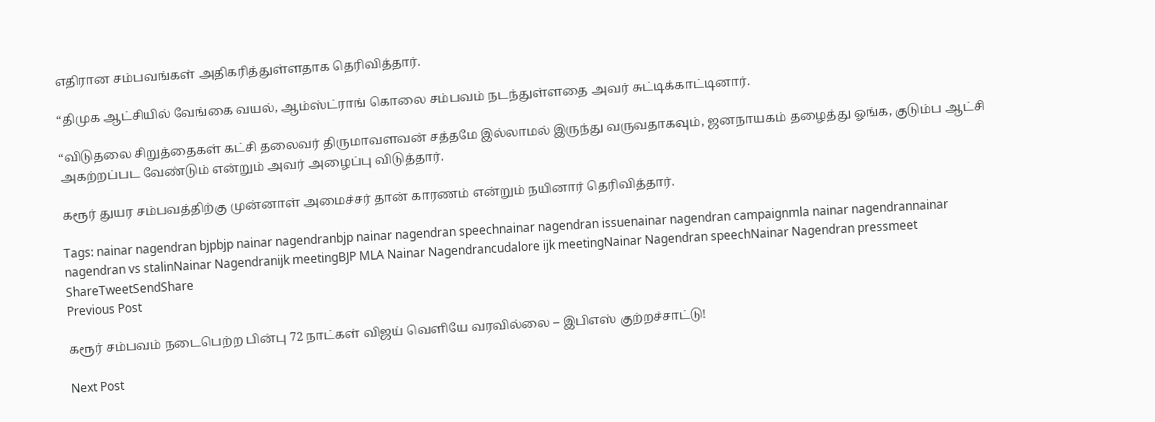எதிரான சம்பவங்கள் அதிகரித்துள்ளதாக தெரிவித்தார்.

“திமுக ஆட்சியில் வேங்கை வயல், ஆம்ஸ்ட்ராங் கொலை சம்பவம் நடந்துள்ளதை அவர் சுட்டிக்காட்டினார்.

“விடுதலை சிறுத்தைகள் கட்சி தலைவர் திருமாவளவன் சத்தமே இல்லாமல் இருந்து வருவதாகவும், ஜனநாயகம் தழைத்து ஓங்க, குடும்ப ஆட்சி அகற்றப்பட வேண்டும் என்றும் அவர் அழைப்பு விடுத்தார்.

கரூர் துயர சம்பவத்திற்கு முன்னாள் அமைச்சர் தான் காரணம் என்றும் நயினார் தெரிவித்தார்.

Tags: nainar nagendran bjpbjp nainar nagendranbjp nainar nagendran speechnainar nagendran issuenainar nagendran campaignmla nainar nagendrannainar nagendran vs stalinNainar Nagendranijk meetingBJP MLA Nainar Nagendrancudalore ijk meetingNainar Nagendran speechNainar Nagendran pressmeet
ShareTweetSendShare
Previous Post

கரூர் சம்பவம் நடைபெற்ற பின்பு 72 நாட்கள் விஜய் வெளியே வரவில்லை – இபிஎஸ் குற்றச்சாட்டு!

Next Post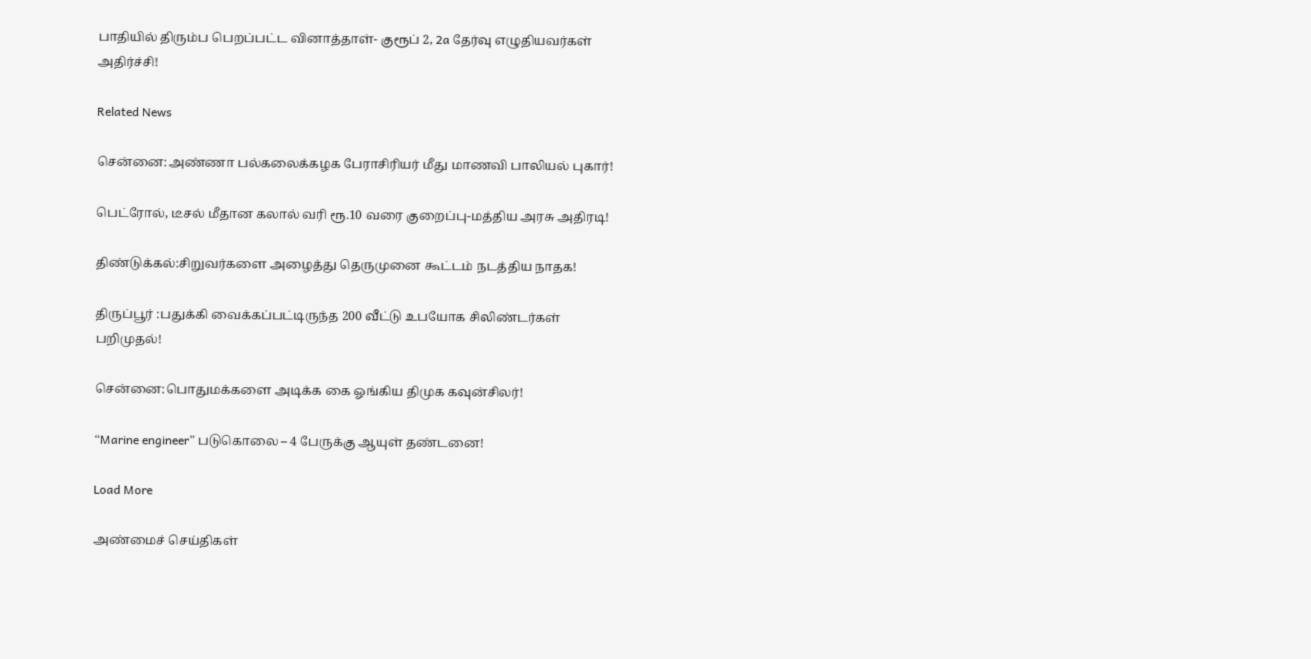பாதியில் திரும்ப பெறப்பட்ட வினாத்தாள்- குரூப் 2, 2a தேர்வு எழுதியவர்கள் அதிர்ச்சி!

Related News

சென்னை:அண்ணா பல்கலைக்கழக பேராசிரியர் மீது மாணவி பாலியல் புகார்!

பெட்ரோல், டீசல் மீதான கலால் வரி ரூ.10 வரை குறைப்பு-மத்திய அரசு அதிரடி!

திண்டுக்கல்:சிறுவர்களை அழைத்து தெருமுனை கூட்டம் நடத்திய நாதக!

திருப்பூர் :பதுக்கி வைக்கப்பட்டிருந்த 200 வீட்டு உபயோக சிலிண்டர்கள் பறிமுதல்!

சென்னை:பொதுமக்களை அடிக்க கை ஓங்கிய திமுக கவுன்சிலர்!

“Marine engineer” படுகொலை – 4 பேருக்கு ஆயுள் தண்டனை!

Load More

அண்மைச் செய்திகள்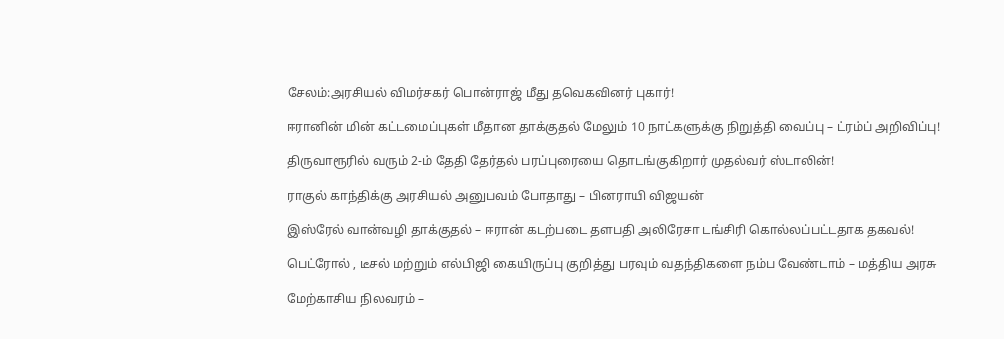சேலம்:அரசியல் விமர்சகர் பொன்ராஜ் மீது தவெகவினர் புகார்!

ஈரானின் மின் கட்டமைப்புகள் மீதான தாக்குதல் மேலும் 10 நாட்களுக்கு நிறுத்தி வைப்பு – ட்ரம்ப் அறிவிப்பு!

திருவாரூரில் வரும் 2-ம் தேதி தேர்தல் பரப்புரையை தொடங்குகிறார் முதல்வர் ஸ்டாலின்!

ராகுல் காந்திக்கு அரசியல் அனுபவம் போதாது – பினராயி விஜயன்

இஸ்ரேல் வான்வழி தாக்குதல் – ஈரான் கடற்படை தளபதி அலிரேசா டங்சிரி கொல்லப்பட்டதாக தகவல்!

பெட்ரோல் , டீசல் மற்றும் எல்பிஜி கையிருப்பு குறித்து பரவும் வதந்திகளை நம்ப வேண்டாம் – மத்திய அரசு

மேற்காசிய நிலவரம் –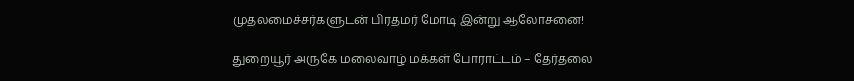முதலமைச்சர்களுடன் பிரதமர் மோடி இன்று ஆலோசனை!

துறையூர் அருகே மலைவாழ் மக்கள் போராட்டம் – தேர்தலை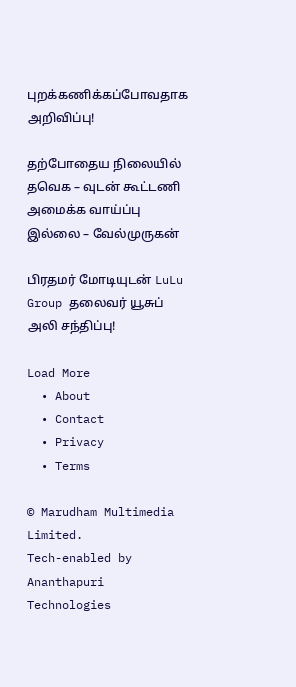புறக்கணிக்கப்போவதாக அறிவிப்பு!

தற்போதைய நிலையில் தவெக – வுடன் கூட்டணி அமைக்க வாய்ப்பு இல்லை – வேல்முருகன்

பிரதமர் மோடியுடன் LuLu Group தலைவர் யூசுப் அலி சந்திப்பு!

Load More
  • About
  • Contact
  • Privacy
  • Terms

© Marudham Multimedia Limited.
Tech-enabled by Ananthapuri Technologies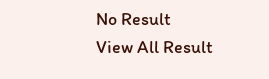No Result
View All Result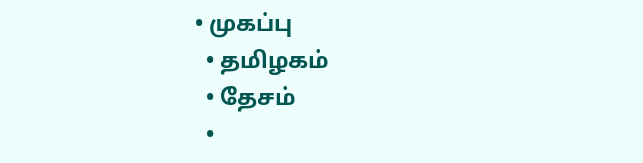• முகப்பு
  • தமிழகம்
  • தேசம்
  •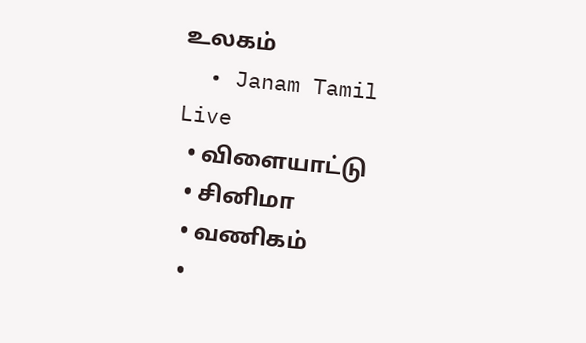உலகம்
  • Janam Tamil Live
  • விளையாட்டு
  • சினிமா
  • வணிகம்
  •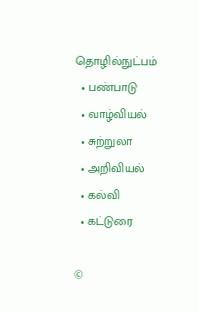தொழில்நுட்பம்
  • பண்பாடு
  • வாழ்வியல்
  • சுற்றுலா
  • அறிவியல்
  • கல்வி
  • கட்டுரை

©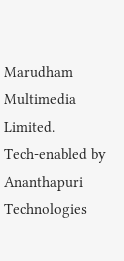Marudham Multimedia Limited.
Tech-enabled by Ananthapuri Technologies